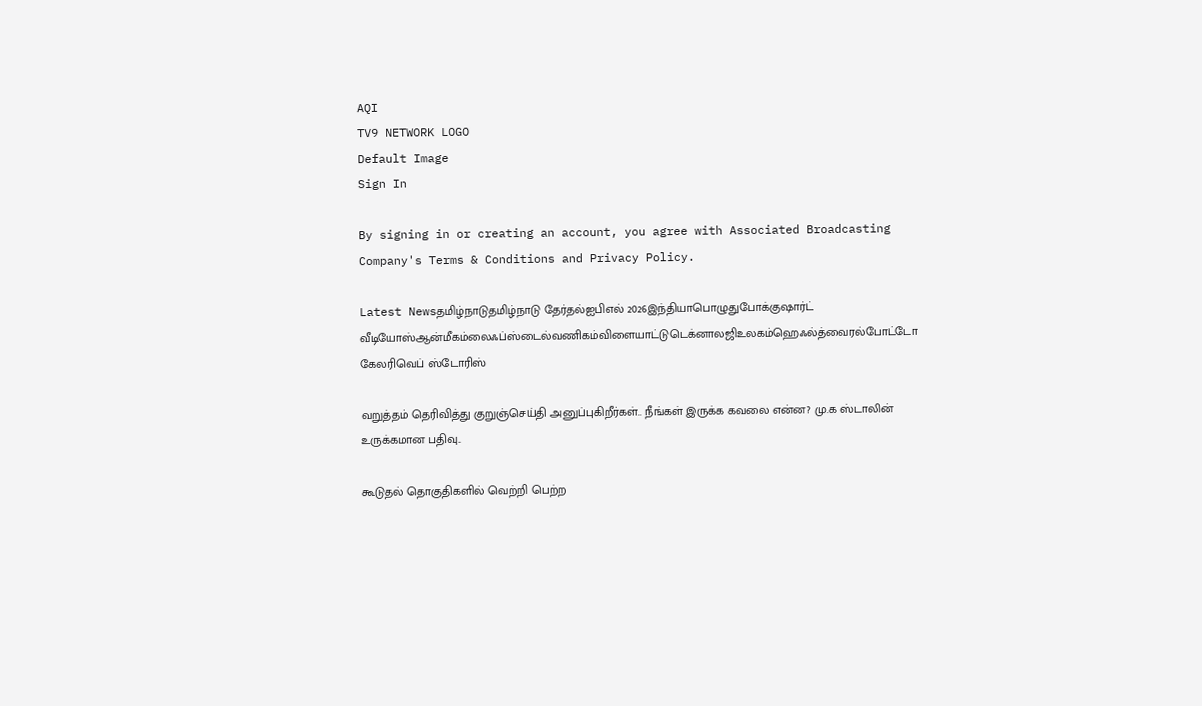AQI
TV9 NETWORK LOGO
Default Image
Sign In

By signing in or creating an account, you agree with Associated Broadcasting Company's Terms & Conditions and Privacy Policy.

Latest Newsதமிழ்நாடுதமிழ்நாடு தேர்தல்ஐபிஎல் 2026இந்தியாபொழுதுபோக்குஷார்ட் வீடியோஸ்ஆன்மீகம்லைஃப்ஸ்டைல்வணிகம்விளையாட்டுடெக்னாலஜிஉலகம்ஹெஃல்த்வைரல்போட்டோ கேலரிவெப் ஸ்டோரிஸ்

வறுத்தம் தெரிவித்து குறுஞ்செய்தி அனுப்புகிறீர்கள்.. நீங்கள் இருக்க கவலை என்ன? மு.க ஸ்டாலின் உருக்கமான பதிவு..

கூடுதல் தொகுதிகளில் வெற்றி பெற்ற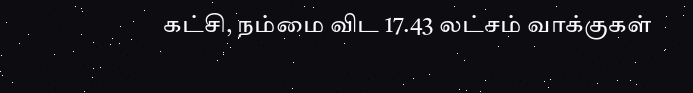கட்சி, நம்மை விட 17.43 லட்சம் வாக்குகள்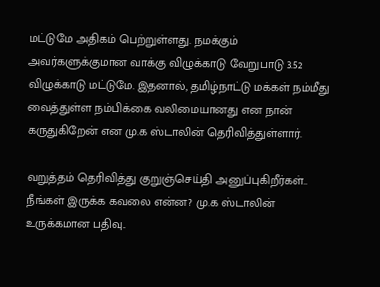மட்டுமே அதிகம் பெற்றுள்ளது. நமக்கும் அவர்களுக்குமான வாக்கு விழுக்காடு வேறுபாடு 3.52 விழுக்காடு மட்டுமே. இதனால், தமிழ்நாட்டு மக்கள் நம்மீது வைத்துள்ள நம்பிக்கை வலிமையானது என நான் கருதுகிறேன் என மு.க ஸ்டாலின் தெரிவித்துள்ளார்.

வறுத்தம் தெரிவித்து குறுஞ்செய்தி அனுப்புகிறீர்கள்.. நீங்கள் இருக்க கவலை என்ன? மு.க ஸ்டாலின் உருக்கமான பதிவு..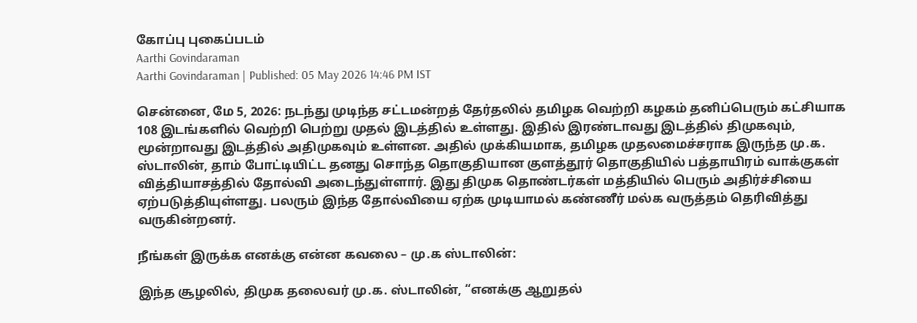கோப்பு புகைப்படம்
Aarthi Govindaraman
Aarthi Govindaraman | Published: 05 May 2026 14:46 PM IST

சென்னை, மே 5, 2026: நடந்து முடிந்த சட்டமன்றத் தேர்தலில் தமிழக வெற்றி கழகம் தனிப்பெரும் கட்சியாக 108 இடங்களில் வெற்றி பெற்று முதல் இடத்தில் உள்ளது. இதில் இரண்டாவது இடத்தில் திமுகவும், மூன்றாவது இடத்தில் அதிமுகவும் உள்ளன. அதில் முக்கியமாக, தமிழக முதலமைச்சராக இருந்த மு.க. ஸ்டாலின், தாம் போட்டியிட்ட தனது சொந்த தொகுதியான குளத்தூர் தொகுதியில் பத்தாயிரம் வாக்குகள் வித்தியாசத்தில் தோல்வி அடைந்துள்ளார். இது திமுக தொண்டர்கள் மத்தியில் பெரும் அதிர்ச்சியை ஏற்படுத்தியுள்ளது. பலரும் இந்த தோல்வியை ஏற்க முடியாமல் கண்ணீர் மல்க வருத்தம் தெரிவித்து வருகின்றனர்.

நீங்கள் இருக்க எனக்கு என்ன கவலை – மு.க ஸ்டாலின்:

இந்த சூழலில், திமுக தலைவர் மு.க. ஸ்டாலின், “எனக்கு ஆறுதல்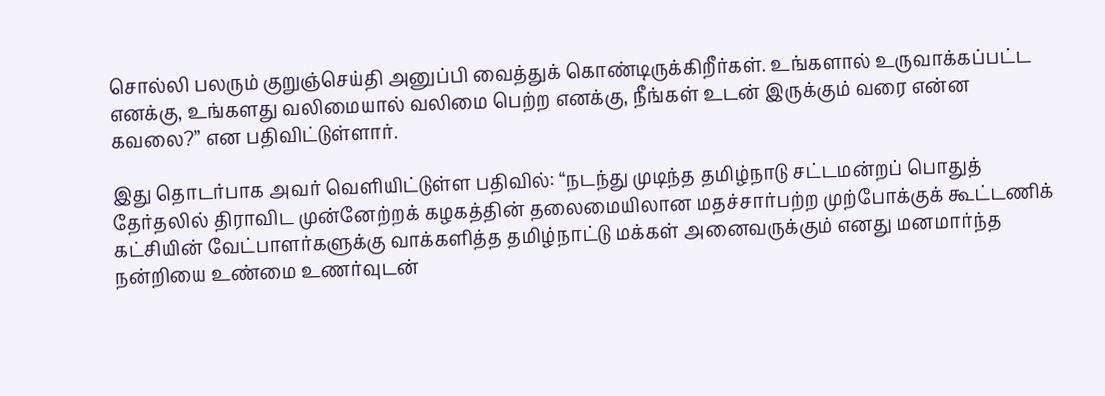சொல்லி பலரும் குறுஞ்செய்தி அனுப்பி வைத்துக் கொண்டிருக்கிறீர்கள். உங்களால் உருவாக்கப்பட்ட எனக்கு, உங்களது வலிமையால் வலிமை பெற்ற எனக்கு, நீங்கள் உடன் இருக்கும் வரை என்ன கவலை?” என பதிவிட்டுள்ளார்.

இது தொடர்பாக அவர் வெளியிட்டுள்ள பதிவில்: “நடந்து முடிந்த தமிழ்நாடு சட்டமன்றப் பொதுத் தேர்தலில் திராவிட முன்னேற்றக் கழகத்தின் தலைமையிலான மதச்சார்பற்ற முற்போக்குக் கூட்டணிக் கட்சியின் வேட்பாளர்களுக்கு வாக்களித்த தமிழ்நாட்டு மக்கள் அனைவருக்கும் எனது மனமார்ந்த நன்றியை உண்மை உணர்வுடன்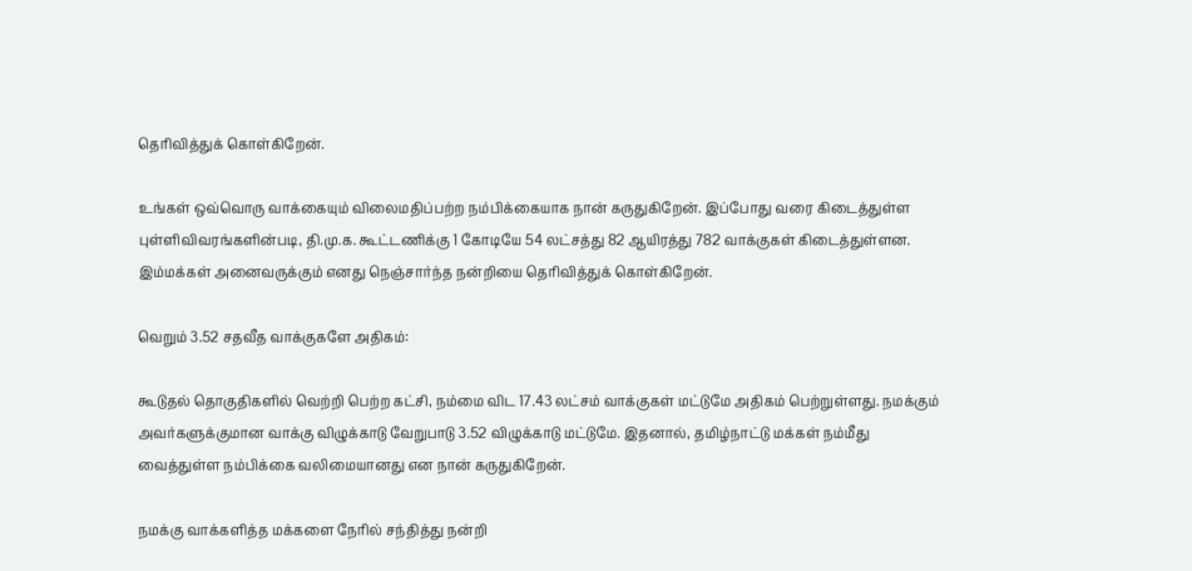தெரிவித்துக் கொள்கிறேன்.

உங்கள் ஒவ்வொரு வாக்கையும் விலைமதிப்பற்ற நம்பிக்கையாக நான் கருதுகிறேன். இப்போது வரை கிடைத்துள்ள புள்ளிவிவரங்களின்படி, தி.மு.க. கூட்டணிக்கு 1 கோடியே 54 லட்சத்து 82 ஆயிரத்து 782 வாக்குகள் கிடைத்துள்ளன. இம்மக்கள் அனைவருக்கும் எனது நெஞ்சார்ந்த நன்றியை தெரிவித்துக் கொள்கிறேன்.

வெறும் 3.52 சதவீத வாக்குகளே அதிகம்:

கூடுதல் தொகுதிகளில் வெற்றி பெற்ற கட்சி, நம்மை விட 17.43 லட்சம் வாக்குகள் மட்டுமே அதிகம் பெற்றுள்ளது. நமக்கும் அவர்களுக்குமான வாக்கு விழுக்காடு வேறுபாடு 3.52 விழுக்காடு மட்டுமே. இதனால், தமிழ்நாட்டு மக்கள் நம்மீது வைத்துள்ள நம்பிக்கை வலிமையானது என நான் கருதுகிறேன்.

நமக்கு வாக்களித்த மக்களை நேரில் சந்தித்து நன்றி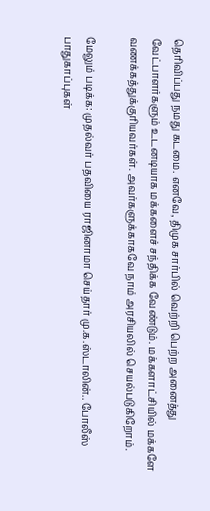தெரிவிப்பது நமது கடமை. எனவே, திமுக சார்பில் வெற்றி பெற்ற அனைத்து வேட்பாளர்களும் உடனடியாக மக்களைச் சந்திக்க வேண்டும். மக்களாட்சியில் மக்களே வணக்கத்துக்குரியவர்கள். அவர்களுக்காகவே நாம் அரசியலில் செயல்படுகிறோம்.

மேலும் படிக்க: முதல்வர் பதவியை ராஜினாமா செய்தார் மு.க.ஸ்டாலின்.. போலீஸ் பாதுகாப்புகள்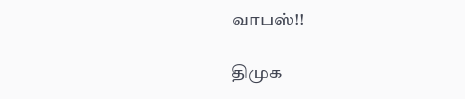வாபஸ்!!

திமுக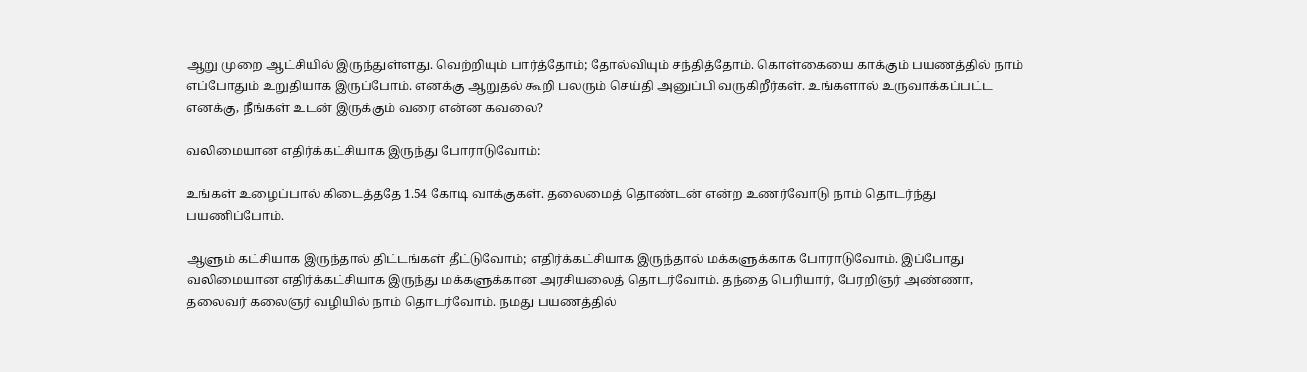ஆறு முறை ஆட்சியில் இருந்துள்ளது. வெற்றியும் பார்த்தோம்; தோல்வியும் சந்தித்தோம். கொள்கையை காக்கும் பயணத்தில் நாம் எப்போதும் உறுதியாக இருப்போம். எனக்கு ஆறுதல் கூறி பலரும் செய்தி அனுப்பி வருகிறீர்கள். உங்களால் உருவாக்கப்பட்ட எனக்கு, நீங்கள் உடன் இருக்கும் வரை என்ன கவலை?

வலிமையான எதிர்க்கட்சியாக இருந்து போராடுவோம்:

உங்கள் உழைப்பால் கிடைத்ததே 1.54 கோடி வாக்குகள். தலைமைத் தொண்டன் என்ற உணர்வோடு நாம் தொடர்ந்து பயணிப்போம்.

ஆளும் கட்சியாக இருந்தால் திட்டங்கள் தீட்டுவோம்; எதிர்க்கட்சியாக இருந்தால் மக்களுக்காக போராடுவோம். இப்போது வலிமையான எதிர்க்கட்சியாக இருந்து மக்களுக்கான அரசியலைத் தொடர்வோம். தந்தை பெரியார், பேரறிஞர் அண்ணா, தலைவர் கலைஞர் வழியில் நாம் தொடர்வோம். நமது பயணத்தில்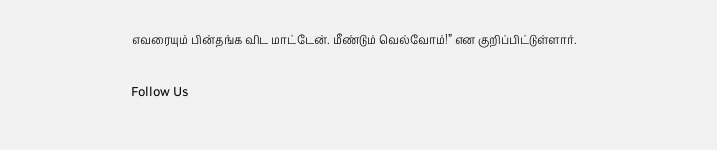எவரையும் பின்தங்க விட மாட்டேன். மீண்டும் வெல்வோம்!” என குறிப்பிட்டுள்ளார்.

Follow Us